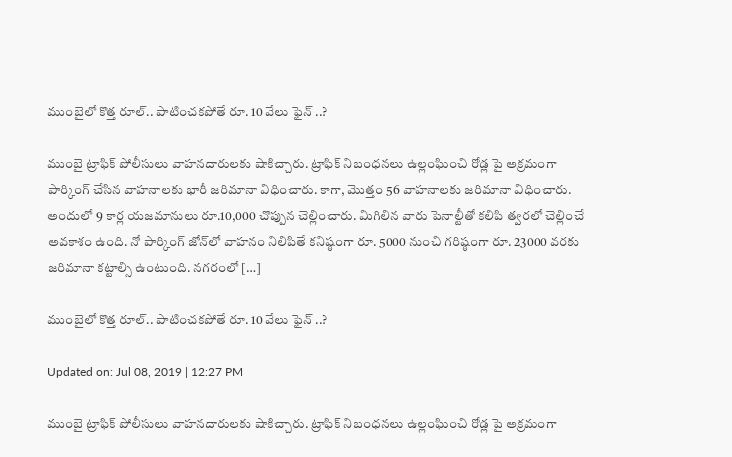ముంబైలో కొత్త రూల్.. పాటించకపోతే రూ. 10 వేలు ఫైన్ ..?

ముంబై ట్రాఫిక్ పోలీసులు వాహనదారులకు షాకిచ్చారు. ట్రాఫిక్‌ నిబంధనలు ఉల్లంఘించి రోడ్ల పై అక్రమంగా పార్కింగ్‌ చేసిన వాహనాలకు భారీ జరిమానా విధించారు. కాగా, మొత్తం 56 వాహనాలకు జరిమానా విధించారు. అందులో 9 కార్ల యజమానులు రూ.10,000 చొప్పున చెల్లించారు. మిగిలిన వారు పెనాల్టీతో కలిపి త్వరలో చెల్లించే అవకాశం ఉంది. నో పార్కింగ్‌ జోన్‌లో వాహనం నిలిపితే కనిష్ఠంగా రూ. 5000 నుంచి గరిష్ఠంగా రూ. 23000 వరకు జరిమానా కట్టాల్సి ఉంటుంది. నగరంలో […]

ముంబైలో కొత్త రూల్.. పాటించకపోతే రూ. 10 వేలు ఫైన్ ..?

Updated on: Jul 08, 2019 | 12:27 PM

ముంబై ట్రాఫిక్ పోలీసులు వాహనదారులకు షాకిచ్చారు. ట్రాఫిక్‌ నిబంధనలు ఉల్లంఘించి రోడ్ల పై అక్రమంగా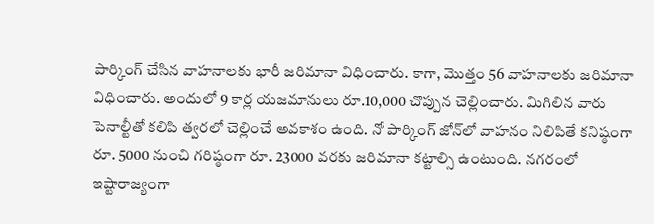పార్కింగ్‌ చేసిన వాహనాలకు భారీ జరిమానా విధించారు. కాగా, మొత్తం 56 వాహనాలకు జరిమానా విధించారు. అందులో 9 కార్ల యజమానులు రూ.10,000 చొప్పున చెల్లించారు. మిగిలిన వారు పెనాల్టీతో కలిపి త్వరలో చెల్లించే అవకాశం ఉంది. నో పార్కింగ్‌ జోన్‌లో వాహనం నిలిపితే కనిష్ఠంగా రూ. 5000 నుంచి గరిష్ఠంగా రూ. 23000 వరకు జరిమానా కట్టాల్సి ఉంటుంది. నగరంలో ఇష్టారాజ్యంగా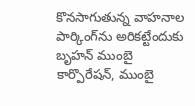కొనసాగుతున్న వాహనాల పార్కింగ్‌ను అరికట్టేందుకు బృహన్‌ ముంబై కార్పొరేషన్‌, ముంబై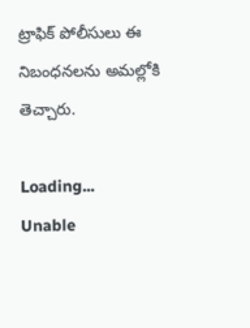ట్రాఫిక్‌ పోలీసులు ఈ నిబంధనలను అమల్లోకి తెచ్చారు.

Loading...
Unable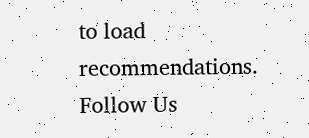to load recommendations.
Follow Us